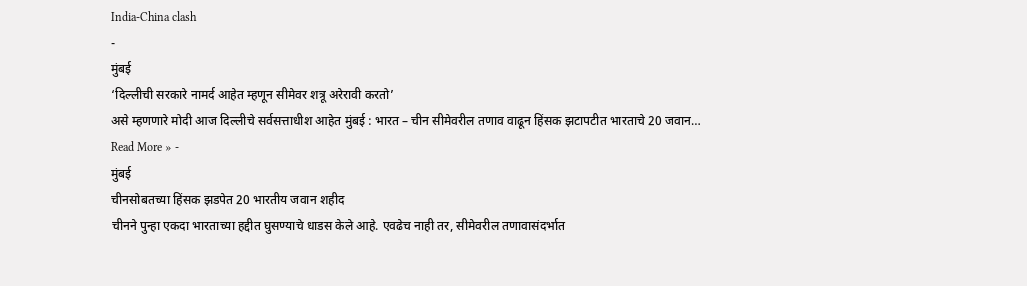India-China clash
-
मुंबई
‘दिल्लीची सरकारे नामर्द आहेत म्हणून सीमेवर शत्रू अरेरावी करतो’
असे म्हणणारे मोदी आज दिल्लीचे सर्वसत्ताधीश आहेत मुंबई : भारत – चीन सीमेवरील तणाव वाढून हिंसक झटापटीत भारताचे 20 जवान…
Read More » -
मुंबई
चीनसोबतच्या हिंसक झडपेत 20 भारतीय जवान शहीद
चीनने पुन्हा एकदा भारताच्या हद्दीत घुसण्याचे धाडस केले आहे. एवढेच नाही तर, सीमेवरील तणावासंदर्भात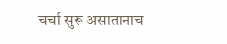चर्चा सुरू असातानाच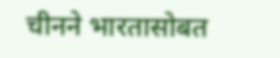चीनने भारतासोबत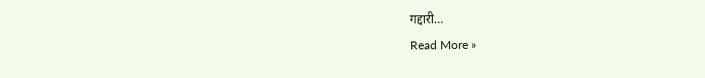गद्दारी…
Read More »